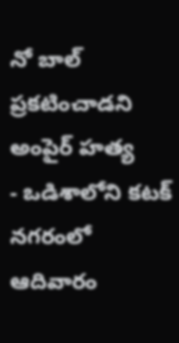నో బాల్ ప్రకటించాడని అంపైర్ హత్య
- ఒడిశాలోని కటక్ నగరంలో ఆదివారం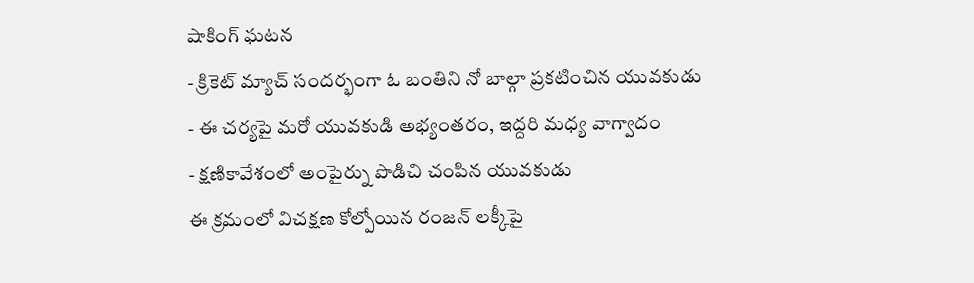షాకింగ్ ఘటన
- క్రికెట్ మ్యాచ్ సందర్భంగా ఓ బంతిని నో బాల్గా ప్రకటించిన యువకుడు
- ఈ చర్యపై మరో యువకుడి అభ్యంతరం, ఇద్దరి మధ్య వాగ్వాదం
- క్షణికావేశంలో అంపైర్ను పొడిచి చంపిన యువకుడు
ఈ క్రమంలో విచక్షణ కోల్పోయిన రంజన్ లక్కీపై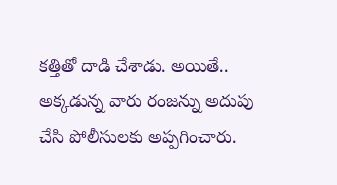కత్తితో దాడి చేశాడు. అయితే.. అక్కడున్న వారు రంజన్ను అదుపు చేసి పోలీసులకు అప్పగించారు.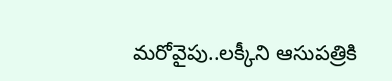మరోవైపు..లక్కీని ఆసుపత్రికి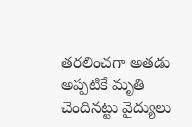తరలించగా అతడు అప్పటికే మృతి చెందినట్టు వైద్యులు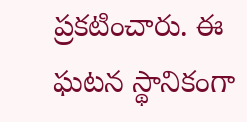ప్రకటించారు. ఈ ఘటన స్థానికంగా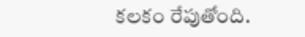కలకం రేపుతోంది.